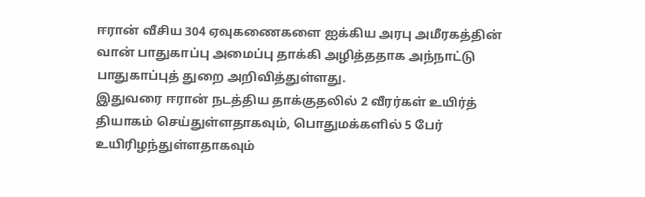ஈரான் வீசிய 304 ஏவுகணைகளை ஐக்கிய அரபு அமீரகத்தின் வான் பாதுகாப்பு அமைப்பு தாக்கி அழித்ததாக அந்நாட்டு பாதுகாப்புத் துறை அறிவித்துள்ளது.
இதுவரை ஈரான் நடத்திய தாக்குதலில் 2 வீரர்கள் உயிர்த் தியாகம் செய்துள்ளதாகவும், பொதுமக்களில் 5 பேர் உயிரிழந்துள்ளதாகவும்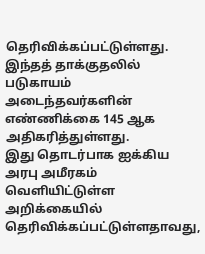தெரிவிக்கப்பட்டுள்ளது. இந்தத் தாக்குதலில் படுகாயம் அடைந்தவர்களின் எண்ணிக்கை 145 ஆக அதிகரித்துள்ளது.
இது தொடர்பாக ஐக்கிய அரபு அமீரகம் வெளியிட்டுள்ள அறிக்கையில் தெரிவிக்கப்பட்டுள்ளதாவது,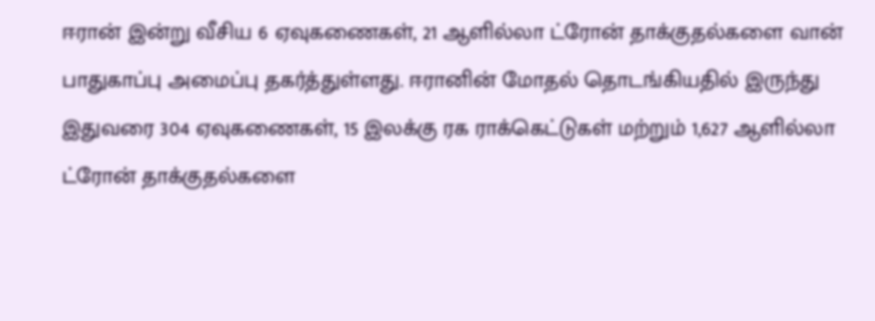ஈரான் இன்று வீசிய 6 ஏவுகணைகள், 21 ஆளில்லா ட்ரோன் தாக்குதல்களை வான் பாதுகாப்பு அமைப்பு தகர்த்துள்ளது. ஈரானின் மோதல் தொடங்கியதில் இருந்து இதுவரை 304 ஏவுகணைகள், 15 இலக்கு ரக ராக்கெட்டுகள் மற்றும் 1,627 ஆளில்லா ட்ரோன் தாக்குதல்களை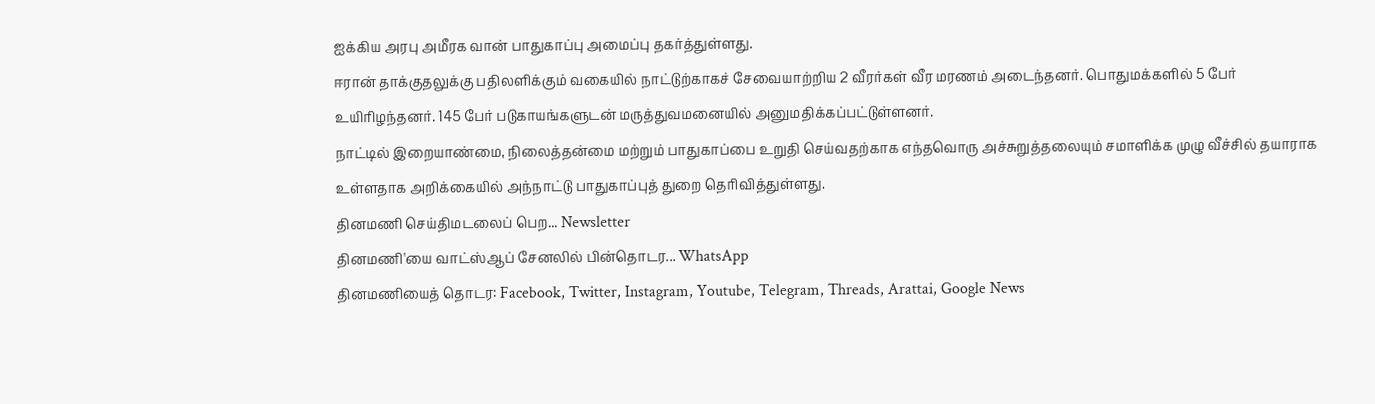ஐக்கிய அரபு அமீரக வான் பாதுகாப்பு அமைப்பு தகர்த்துள்ளது.
ஈரான் தாக்குதலுக்கு பதிலளிக்கும் வகையில் நாட்டுற்காகச் சேவையாற்றிய 2 வீரர்கள் வீர மரணம் அடைந்தனர். பொதுமக்களில் 5 பேர் உயிரிழந்தனர். 145 பேர் படுகாயங்களுடன் மருத்துவமனையில் அனுமதிக்கப்பட்டுள்ளனர்.
நாட்டில் இறையாண்மை, நிலைத்தன்மை மற்றும் பாதுகாப்பை உறுதி செய்வதற்காக எந்தவொரு அச்சுறுத்தலையும் சமாளிக்க முழு வீச்சில் தயாராக உள்ளதாக அறிக்கையில் அந்நாட்டு பாதுகாப்புத் துறை தெரிவித்துள்ளது.
தினமணி செய்திமடலைப் பெற... Newsletter
தினமணி'யை வாட்ஸ்ஆப் சேனலில் பின்தொடர... WhatsApp
தினமணியைத் தொடர: Facebook, Twitter, Instagram, Youtube, Telegram, Threads, Arattai, Google News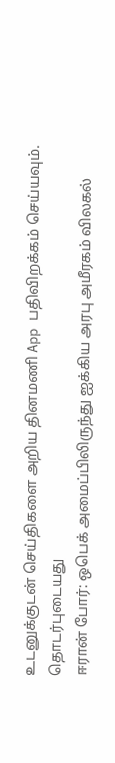உடனுக்குடன் செய்திகளை அறிய தினமணி App பதிவிறக்கம் செய்யவும்.
தொடர்புடையது
ஈரான் போர்: ஒபெக் அமைப்பிலிருந்து ஐக்கிய அரபு அமீரகம் விலகல்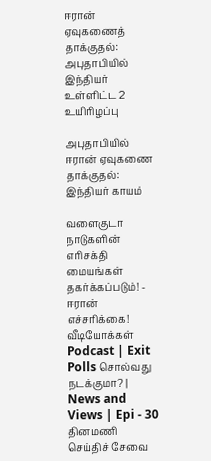ஈரான் ஏவுகணைத் தாக்குதல்: அபுதாபியில் இந்தியர் உள்ளிட்ட 2 உயிரிழப்பு

அபுதாபியில் ஈரான் ஏவுகணை தாக்குதல்: இந்தியர் காயம்

வளைகுடா நாடுகளின் எரிசக்தி மையங்கள் தகர்க்கப்படும்! - ஈரான் எச்சரிக்கை!
வீடியோக்கள்
Podcast | Exit Polls சொல்வது நடக்குமா? | News and Views | Epi - 30
தினமணி செய்திச் சேவை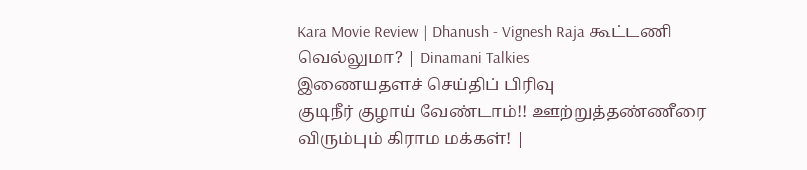Kara Movie Review | Dhanush - Vignesh Raja கூட்டணி வெல்லுமா? | Dinamani Talkies
இணையதளச் செய்திப் பிரிவு
குடிநீர் குழாய் வேண்டாம்!! ஊற்றுத்தண்ணீரை விரும்பும் கிராம மக்கள்! |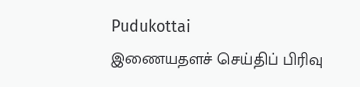Pudukottai
இணையதளச் செய்திப் பிரிவு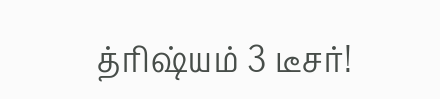த்ரிஷ்யம் 3 டீசர்!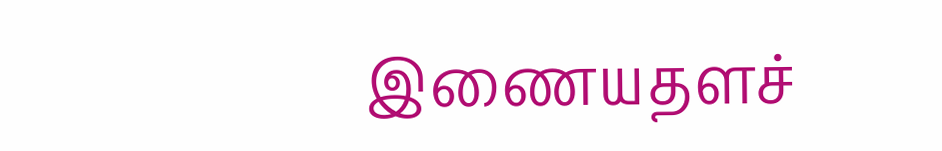இணையதளச்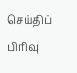செய்திப் பிரிவு